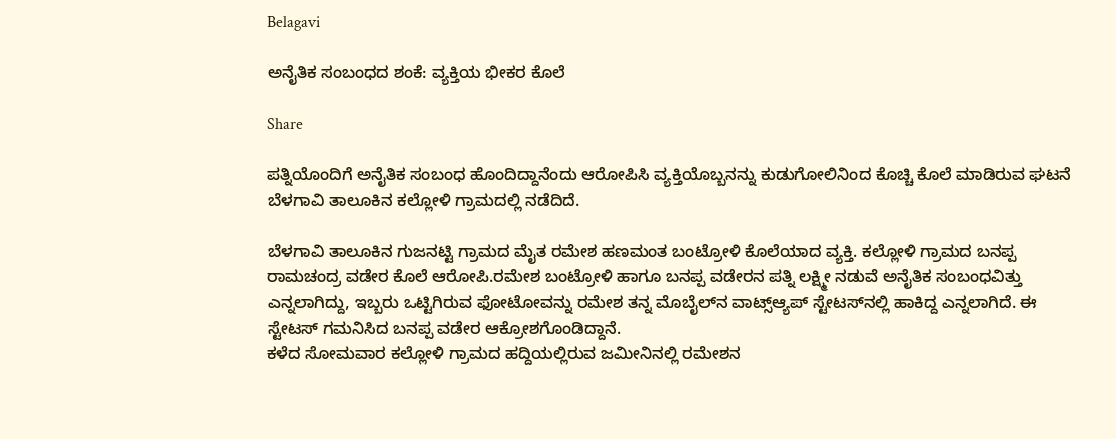Belagavi

ಅನೈತಿಕ ಸಂಬಂಧದ ಶಂಕೆ: ವ್ಯಕ್ತಿಯ ಭೀಕರ ಕೊಲೆ

Share

ಪತ್ನಿಯೊಂದಿಗೆ ಅನೈತಿಕ ಸಂಬಂಧ ಹೊಂದಿದ್ದಾನೆಂದು ಆರೋಪಿಸಿ ವ್ಯಕ್ತಿಯೊಬ್ಬನನ್ನು ಕುಡುಗೋಲಿನಿಂದ ಕೊಚ್ಚಿ ಕೊಲೆ ಮಾಡಿರುವ ಘಟನೆ ಬೆಳಗಾವಿ ತಾಲೂಕಿನ ಕಲ್ಲೋಳಿ ಗ್ರಾಮದಲ್ಲಿ ನಡೆದಿದೆ.

ಬೆಳಗಾವಿ ತಾಲೂಕಿನ ಗುಜನಟ್ಟಿ ಗ್ರಾಮದ ಮೈತ ರಮೇಶ ಹಣಮಂತ ಬಂಟ್ರೋಳಿ ಕೊಲೆಯಾದ ವ್ಯಕ್ತಿ. ಕಲ್ಲೋಳಿ ಗ್ರಾಮದ ಬನಪ್ಪ ರಾಮಚಂದ್ರ ವಡೇರ ಕೊಲೆ ಆರೋಪಿ.ರಮೇಶ ಬಂಟ್ರೋಳಿ ಹಾಗೂ ಬನಪ್ಪ ವಡೇರನ ಪತ್ನಿ ಲಕ್ಷ್ಮೀ ನಡುವೆ ಅನೈತಿಕ ಸಂಬಂಧವಿತ್ತು ಎನ್ನಲಾಗಿದ್ದು, ಇಬ್ಬರು ಒಟ್ಟಿಗಿರುವ ಫೋಟೋವನ್ನು ರಮೇಶ ತನ್ನ ಮೊಬೈಲ್‌ನ ವಾಟ್ಸ್‌ಆ್ಯಪ್ ಸ್ಟೇಟಸ್‌ನಲ್ಲಿ ಹಾಕಿದ್ದ ಎನ್ನಲಾಗಿದೆ. ಈ ಸ್ಟೇಟಸ್‌ ಗಮನಿಸಿದ ಬನಪ್ಪ ವಡೇರ ಆಕ್ರೋಶಗೊಂಡಿದ್ದಾನೆ.
ಕಳೆದ ಸೋಮವಾರ ಕಲ್ಲೋಳಿ ಗ್ರಾಮದ ಹದ್ದಿಯಲ್ಲಿರುವ ಜಮೀನಿನಲ್ಲಿ ರಮೇಶನ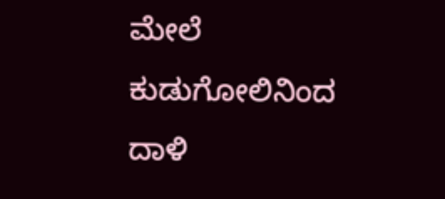ಮೇಲೆ ಕುಡುಗೋಲಿನಿಂದ ದಾಳಿ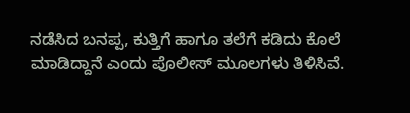ನಡೆಸಿದ ಬನಪ್ಪ, ಕುತ್ತಿಗೆ ಹಾಗೂ ತಲೆಗೆ ಕಡಿದು ಕೊಲೆ ಮಾಡಿದ್ದಾನೆ ಎಂದು ಪೊಲೀಸ್ ಮೂಲಗಳು ತಿಳಿಸಿವೆ.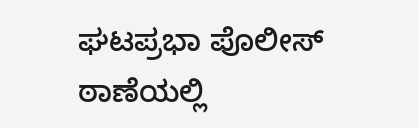ಘಟಪ್ರಭಾ ಪೊಲೀಸ್ ಠಾಣೆಯಲ್ಲಿ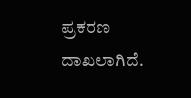ಪ್ರಕರಣ ದಾಖಲಾಗಿದೆ.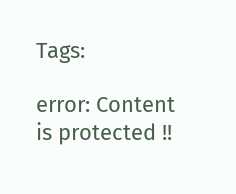Tags:

error: Content is protected !!